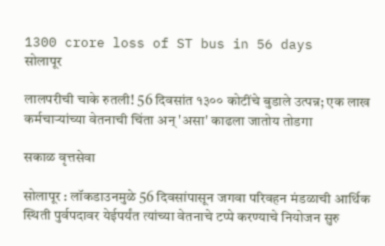1300 crore loss of ST bus in 56 days
सोलापूर

लालपरीची चाके रुतली! 56 दिवसांत १३०० कोटींचे बुडाले उत्पन्न; एक लाख कर्मचाऱ्यांच्या वेतनाची चिंता अन् 'असा' काढला जातोय तोडगा

सकाळ वृत्तसेवा

सोलापूर : लॉकडाउनमुळे 56 दिवसांपासून जगवा परिवहन मंडळाची आर्थिक स्थिती पुर्वपदावर येईपर्यंत त्यांच्या वेतनाचे टप्पे करण्याचे नियोजन सुरु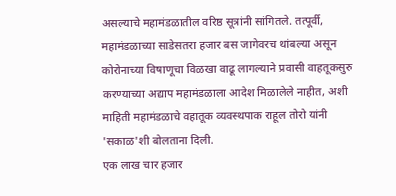असल्याचे महामंडळातील वरिष्ठ सूत्रांनी सांगितले. तत्पूर्वी, महामंडळाच्या साडेसतरा हजार बस जागेवरच थांबल्या असून कोरोनाच्या विषाणूचा विळखा वाढू लागल्याने प्रवासी वाहतूकसुरु करण्याच्या अद्याप महामंडळाला आदेश मिळालेले नाहीत, अशी माहिती महामंडळाचे वहातूक व्यवस्थपाक राहूल तोरो यांनी 'सकाळ'शी बोलताना दिली.
एक लाख चार हजार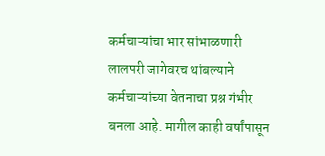कर्मचाऱ्यांचा भार सांभाळणारी लालपरी जागेवरच थांबल्याने कर्मचाऱ्यांच्या वेतनाचा प्रश्न गंभीर बनला आहे. मागील काही वर्षांपासून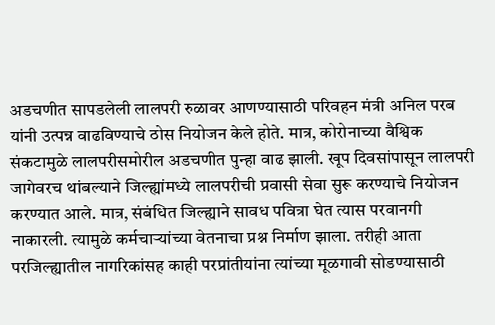अडचणीत सापडलेली लालपरी रुळावर आणण्यासाठी परिवहन मंत्री अनिल परब यांनी उत्पन्न वाढविण्याचे ठोस नियोजन केले होते. मात्र, कोरोनाच्या वैश्विक संकटामुळे लालपरीसमोरील अडचणीत पुन्हा वाढ झाली. खूप दिवसांपासून लालपरी जागेवरच थांबल्याने जिल्ह्यांमध्ये लालपरीची प्रवासी सेवा सुरू करण्याचे नियोजन करण्यात आले. मात्र, संबंधित जिल्ह्याने सावध पवित्रा घेत त्यास परवानगी नाकारली. त्यामुळे कर्मचाऱ्यांच्या वेतनाचा प्रश्न निर्माण झाला. तरीही आता परजिल्ह्यातील नागरिकांसह काही परप्रांतीयांना त्यांच्या मूळगावी सोडण्यासाठी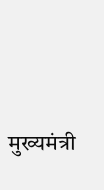मुख्यमंत्री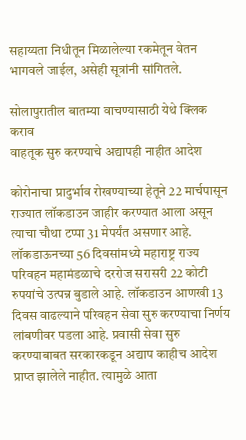सहाय्यता निधीतून मिळालेल्या रकमेतून वेतन भागवले जाईल, असेही सूत्रांनी सांगितले.

सोलापुरातील बातम्या वाचण्यासाठी येथे क्लिक कराव
वाहतूक सुरु करण्याचे अद्यापही नाहीत आदेश

कोरोनाचा प्रादुर्भाव रोखण्याच्या हेतूने 22 मार्चपासून राज्यात लॉकडाउन जाहीर करण्यात आला असून त्याचा चौथा टप्पा 31 मेपर्यंत असणार आहे. लॉकडाऊनच्या 56 दिवसांमध्ये महाराष्ट्र राज्य परिवहन महामंडळाचे दररोज सरासरी 22 कोटी रुपयांचे उत्पन्न बुडाले आहे. लॉकडाउन आणखी 13 दिवस वाढल्याने परिवहन सेवा सुरु करण्याचा निर्णय लांबणीवर पडला आहे. प्रवासी सेवा सुरु करण्याबाबत सरकारकडून अद्याप काहीच आदेश प्राप्त झालेले नाहीत. त्यामुळे आता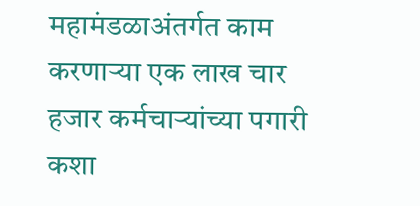महामंडळाअंतर्गत काम करणाऱ्या एक लाख चार हजार कर्मचाऱ्यांच्या पगारी कशा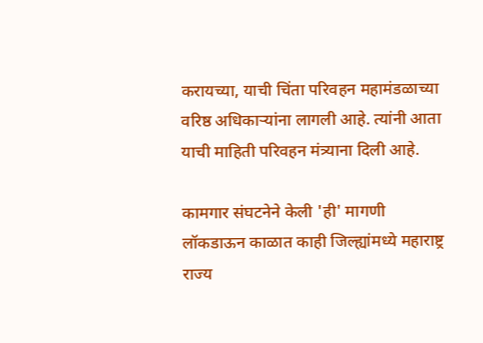करायच्या, याची चिंता परिवहन महामंडळाच्या वरिष्ठ अधिकाऱ्यांना लागली आहे. त्यांनी आता याची माहिती परिवहन मंत्र्याना दिली आहे.

कामगार संघटनेने केली 'ही' मागणी
लॉकडाऊन काळात काही जिल्ह्यांमध्ये महाराष्ट्र राज्य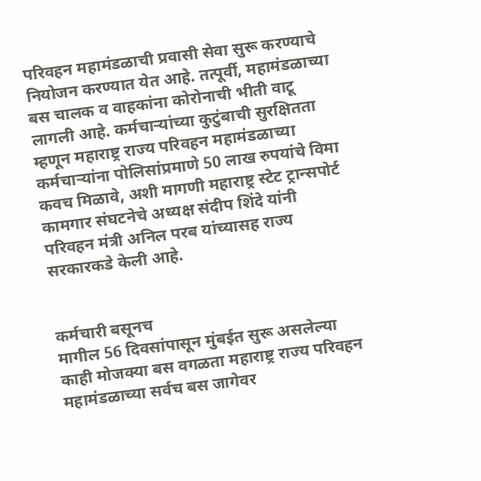परिवहन महामंडळाची प्रवासी सेवा सुरू करण्याचे नियोजन करण्यात येत आहे. तत्पूर्वी, महामंडळाच्या बस चालक व वाहकांना कोरोनाची भीती वाटू लागली आहे. कर्मचाऱ्यांच्या कुटुंबाची सुरक्षितता म्हणून महाराष्ट्र राज्य परिवहन महामंडळाच्या कर्मचाऱ्यांना पोलिसांप्रमाणे 50 लाख रुपयांचे विमा कवच मिळावे, अशी मागणी महाराष्ट्र स्टेट ट्रान्सपोर्ट कामगार संघटनेचे अध्यक्ष संदीप शिंदे यांनी परिवहन मंत्री अनिल परब यांच्यासह राज्य सरकारकडे केली आहे.


कर्मचारी बसूनच
मागील 56 दिवसांपासून मुंबईत सुरू असलेल्या काही मोजक्या बस वगळता महाराष्ट्र राज्य परिवहन महामंडळाच्या सर्वच बस जागेवर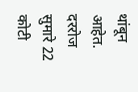थांबून आहेत. दररोज सुमारे 22 कोटी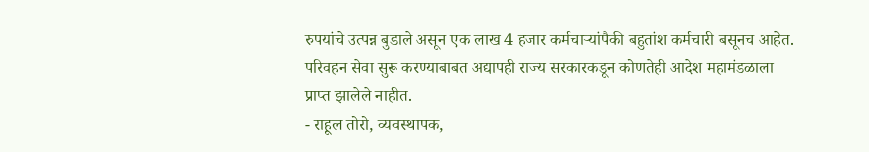रुपयांचे उत्पन्न बुडाले असून एक लाख 4 हजार कर्मचाऱ्यांपैकी बहुतांश कर्मचारी बसूनच आहेत. परिवहन सेवा सुरू करण्याबाबत अद्यापही राज्य सरकारकडून कोणतेही आदेश महामंडळाला प्राप्त झालेले नाहीत.
- राहूल तोरो, व्यवस्थापक,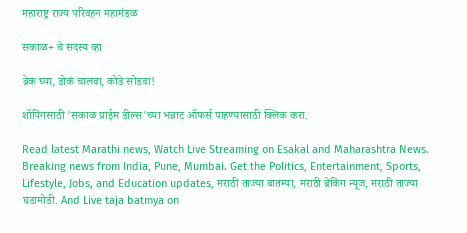महाराष्ट्र राज्य परिवहन महामंडळ

सकाळ+ चे सदस्य व्हा

ब्रेक घ्या, डोकं चालवा, कोडे सोडवा!

शॉपिंगसाठी 'सकाळ प्राईम डील्स'च्या भन्नाट ऑफर्स पाहण्यासाठी क्लिक करा.

Read latest Marathi news, Watch Live Streaming on Esakal and Maharashtra News. Breaking news from India, Pune, Mumbai. Get the Politics, Entertainment, Sports, Lifestyle, Jobs, and Education updates, मराठी ताज्या बातम्या, मराठी ब्रेकिंग न्यूज, मराठी ताज्या घडामोडी. And Live taja batmya on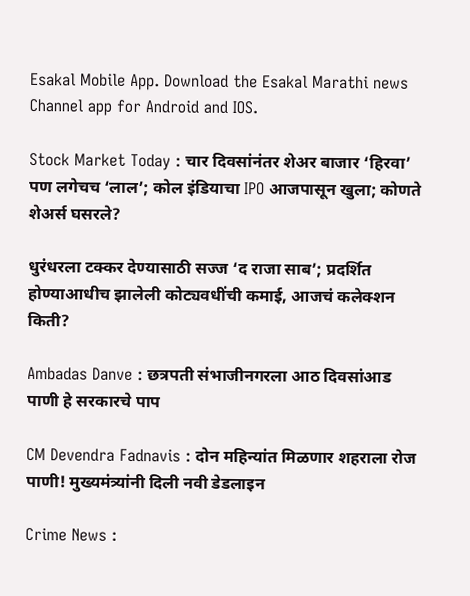Esakal Mobile App. Download the Esakal Marathi news Channel app for Android and IOS.

Stock Market Today : चार दिवसांनंतर शेअर बाजार ‘हिरवा’ पण लगेचच ‘लाल’; कोल इंडियाचा IPO आजपासून खुला; कोणते शेअर्स घसरले?

धुरंधरला टक्कर देण्यासाठी सज्ज ‘द राजा साब’; प्रदर्शित होण्याआधीच झालेली कोट्यवधींची कमाई, आजचं कलेक्शन किती?

Ambadas Danve : छत्रपती संभाजीनगरला आठ दिवसांआड पाणी हे सरकारचे पाप

CM Devendra Fadnavis : दोन महिन्यांत मिळणार शहराला रोज पाणी! मुख्यमंत्र्यांनी दिली नवी डेडलाइन

Crime News :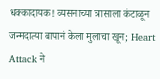धक्कादायक! व्यसनाच्या त्रासाला कंटाळून जन्मदात्या बापानं केला मुलाचा खून; Heart Attack ने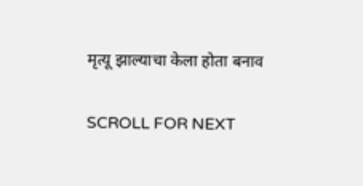मृत्यू झाल्याचा केला होता बनाव

SCROLL FOR NEXT